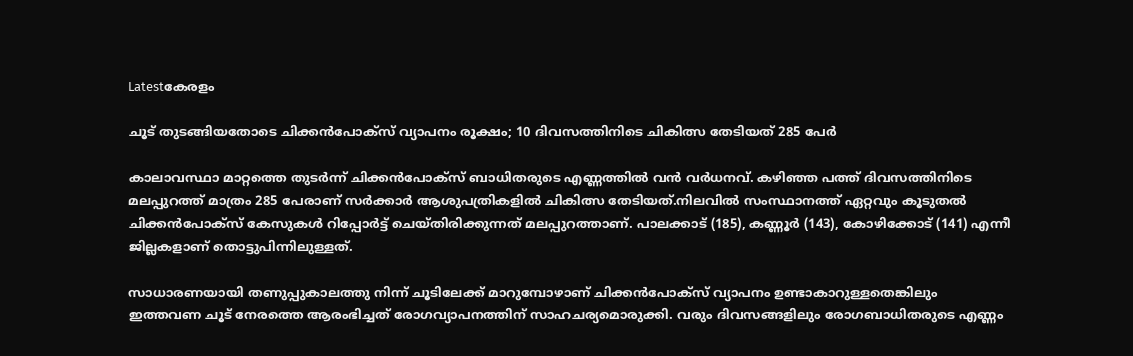Latestകേരളം

ചൂട് തുടങ്ങിയതോടെ ചിക്കൻപോക്സ് വ്യാപനം രൂക്ഷം; 10 ദിവസത്തിനിടെ ചികിത്സ തേടിയത് 285 പേര്‍

കാലാവസ്ഥാ മാറ്റത്തെ തുടര്‍ന്ന് ചിക്കന്‍പോക്‌സ് ബാധിതരുടെ എണ്ണത്തില്‍ വന്‍ വര്‍ധനവ്. കഴിഞ്ഞ പത്ത് ദിവസത്തിനിടെ മലപ്പുറത്ത് മാത്രം 285 പേരാണ് സര്‍ക്കാര്‍ ആശുപത്രികളില്‍ ചികിത്സ തേടിയത്.നിലവില്‍ സംസ്ഥാനത്ത് ഏറ്റവും കൂടുതല്‍ ചിക്കന്‍പോക്‌സ് കേസുകള്‍ റിപ്പോര്‍ട്ട് ചെയ്തിരിക്കുന്നത് മലപ്പുറത്താണ്. പാലക്കാട് (185), കണ്ണൂര്‍ (143), കോഴിക്കോട് (141) എന്നീ ജില്ലകളാണ് തൊട്ടുപിന്നിലുള്ളത്.

സാധാരണയായി തണുപ്പുകാലത്തു നിന്ന് ചൂടിലേക്ക് മാറുമ്പോഴാണ് ചിക്കന്‍പോക്‌സ് വ്യാപനം ഉണ്ടാകാറുള്ളതെങ്കിലും ഇത്തവണ ചൂട് നേരത്തെ ആരംഭിച്ചത് രോഗവ്യാപനത്തിന് സാഹചര്യമൊരുക്കി. വരും ദിവസങ്ങളിലും രോഗബാധിതരുടെ എണ്ണം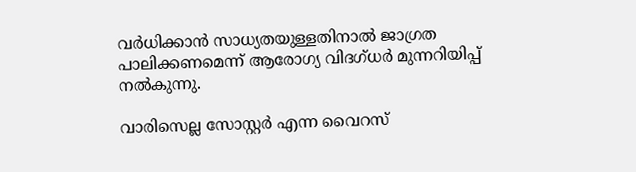വര്‍ധിക്കാന്‍ സാധ്യതയുള്ളതിനാല്‍ ജാഗ്രത പാലിക്കണമെന്ന് ആരോഗ്യ വിദഗ്ധര്‍ മുന്നറിയിപ്പ് നല്‍കുന്നു.

വാരിസെല്ല സോസ്റ്റര്‍ എന്ന വൈറസ്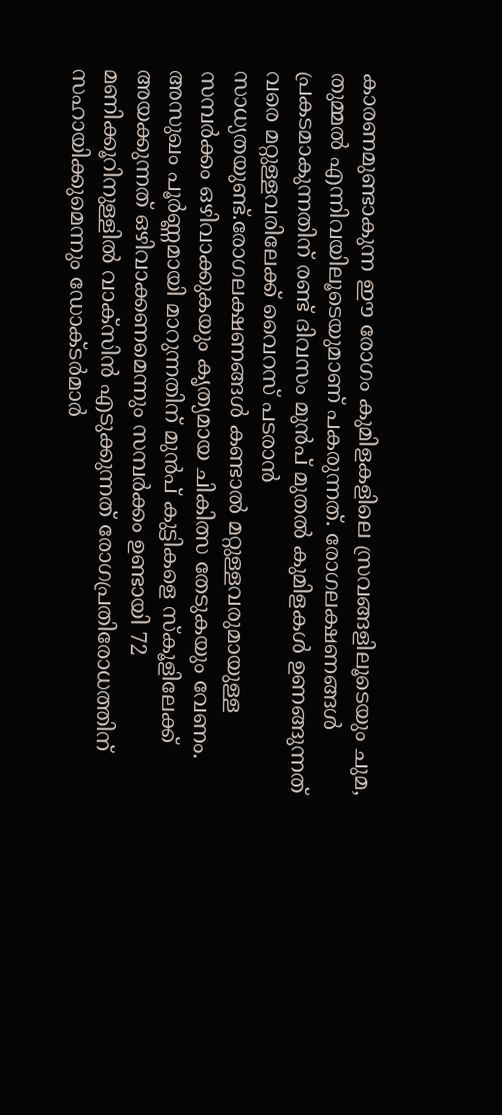കാരണമുണ്ടാകുന്ന ഈ രോഗം കുമിളകളിലെ സ്രവങ്ങളിലൂടെയും ചുമ, തുമ്മല്‍ എന്നിവയിലൂടെയുമാണ് പകരുന്നത്. രോഗലക്ഷണങ്ങള്‍ പ്രകടമാകുന്നതിന് രണ്ട് ദിവസം മുന്‍പ് മുതല്‍ കുമിളകള്‍ ഉണങ്ങുന്നത് വരെ മറ്റുള്ളവരിലേക്ക് വൈറസ് പടരാന്‍ സാധ്യതയുണ്ട്.രോഗലക്ഷണങ്ങള്‍ കണ്ടാല്‍ മറ്റുള്ളവരുമായുള്ള സമ്പര്‍ക്കം ഒഴിവാക്കുകയും കൃത്യമായ ചികിത്സ തേടുകയും വേണം. അസുഖം പൂര്‍ണ്ണമായി മാറുന്നതിന് മുന്‍പ് കുട്ടികളെ സ്‌കൂളിലേക്ക് അയക്കുന്നത് ഒഴിവാക്കണമെന്നും സമ്പര്‍ക്കം ഉണ്ടായി 72 മണിക്കൂറിനുള്ളില്‍ വാക്‌സിന്‍ എടുക്കുന്നത് രോഗപ്രതിരോധത്തിന് സഹായിക്കുമെന്നും ഡോക്ടര്‍മാര്‍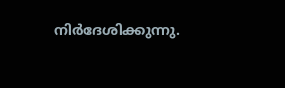നിർദേശിക്കുന്നു.